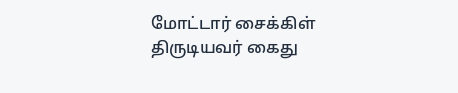மோட்டார் சைக்கிள் திருடியவர் கைது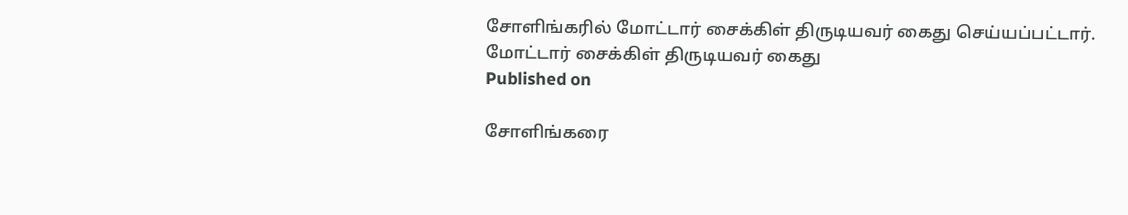சோளிங்கரில் மோட்டார் சைக்கிள் திருடியவர் கைது செய்யப்பட்டார்.
மோட்டார் சைக்கிள் திருடியவர் கைது
Published on

சோளிங்கரை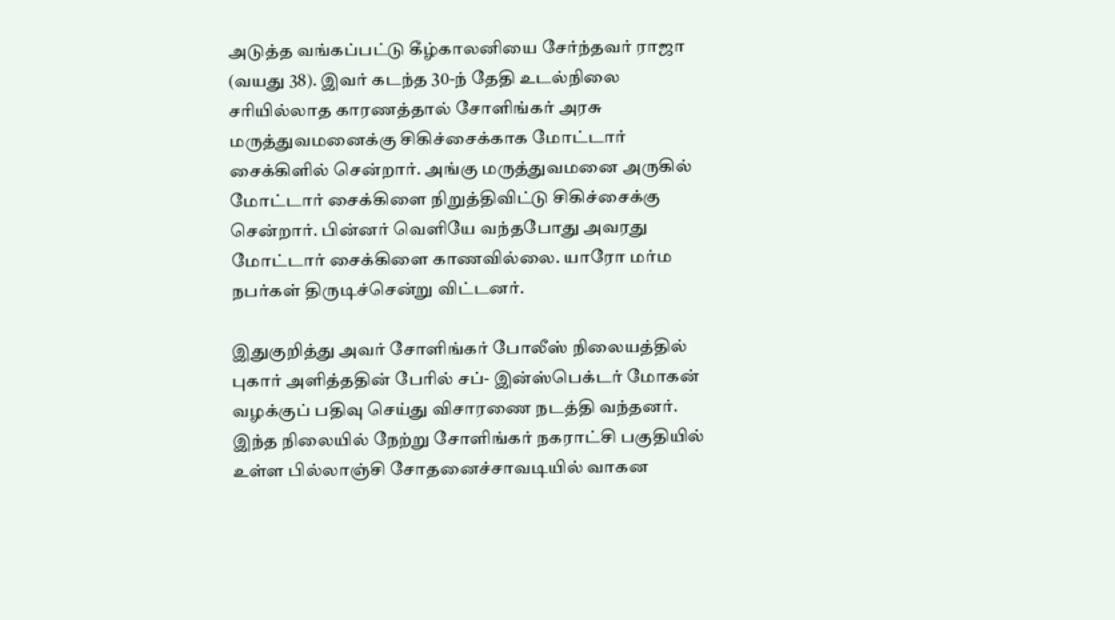அடுத்த வங்கப்பட்டு கீழ்காலனியை சேர்ந்தவர் ராஜா (வயது 38). இவர் கடந்த 30-ந் தேதி உடல்நிலை சரியில்லாத காரணத்தால் சோளிங்கர் அரசு மருத்துவமனைக்கு சிகிச்சைக்காக மோட்டார் சைக்கிளில் சென்றார். அங்கு மருத்துவமனை அருகில் மோட்டார் சைக்கிளை நிறுத்திவிட்டு சிகிச்சைக்கு சென்றார். பின்னர் வெளியே வந்தபோது அவரது மோட்டார் சைக்கிளை காணவில்லை. யாரோ மர்ம நபர்கள் திருடிச்சென்று விட்டனர்.

இதுகுறித்து அவர் சோளிங்கர் போலீஸ் நிலையத்தில் புகார் அளித்ததின் பேரில் சப்- இன்ஸ்பெக்டர் மோகன் வழக்குப் பதிவு செய்து விசாரணை நடத்தி வந்தனர். இந்த நிலையில் நேற்று சோளிங்கர் நகராட்சி பகுதியில் உள்ள பில்லாஞ்சி சோதனைச்சாவடியில் வாகன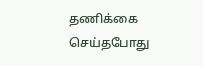தணிக்கை செய்தபோது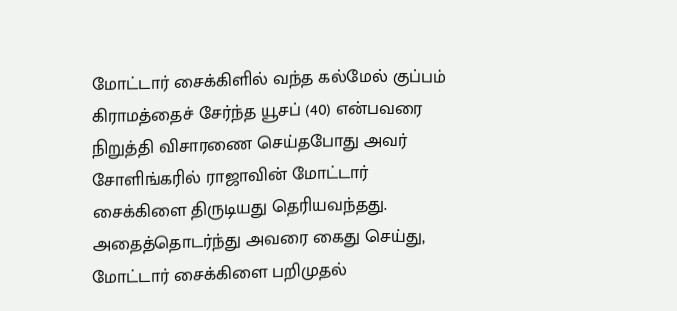மோட்டார் சைக்கிளில் வந்த கல்மேல் குப்பம் கிராமத்தைச் சேர்ந்த யூசப் (40) என்பவரை நிறுத்தி விசாரணை செய்தபோது அவர் சோளிங்கரில் ராஜாவின் மோட்டார் சைக்கிளை திருடியது தெரியவந்தது. அதைத்தொடர்ந்து அவரை கைது செய்து, மோட்டார் சைக்கிளை பறிமுதல்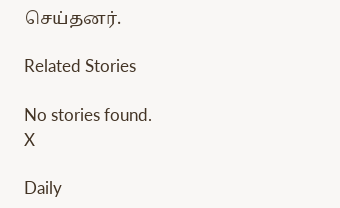செய்தனர்.

Related Stories

No stories found.
X

Daily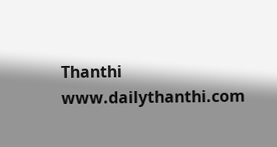Thanthi
www.dailythanthi.com